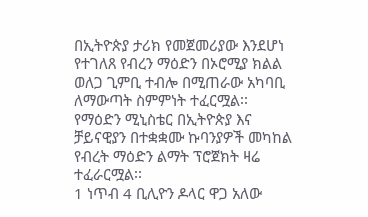በኢትዮጵያ ታሪክ የመጀመሪያው እንደሆነ የተገለጸ የብረን ማዕድን በኦሮሚያ ክልል ወለጋ ጊምቢ ተብሎ በሚጠራው አካባቢ ለማውጣት ስምምነት ተፈርሟል፡፡
የማዕድን ሚኒስቴር በኢትዮጵያ እና ቻይናዊያን በተቋቋሙ ኩባንያዎች መካከል የብረት ማዕድን ልማት ፕሮጀክት ዛሬ ተፈራርሟል፡፡
1 ነጥብ 4 ቢሊዮን ዶላር ዋጋ አለው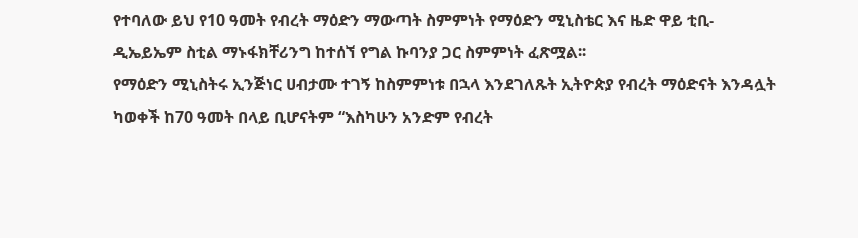የተባለው ይህ የ10 ዓመት የብረት ማዕድን ማውጣት ስምምነት የማዕድን ሚኒስቴር እና ዜድ ዋይ ቲቢ-ዲኤይኤም ስቲል ማኑፋክቸሪንግ ከተሰኘ የግል ኩባንያ ጋር ስምምነት ፈጽሟል፡፡
የማዕድን ሚኒስትሩ ኢንጅነር ሀብታሙ ተገኝ ከስምምነቱ በኋላ እንደገለጹት ኢትዮጵያ የብረት ማዕድናት እንዳሏት ካወቀች ከ70 ዓመት በላይ ቢሆናትም “እስካሁን አንድም የብረት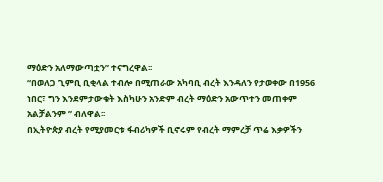ማዕድን አለማውጣቷን” ተናግረዋል፡፡
“በወለጋ ጊምቢ ቢቂላል ተብሎ በሚጠራው አካባቢ ብረት እንዳለን የታወቀው በ1956 ነበር፣ ግን እንደምታውቁት እስካሁን አንድም ብረት ማዕድን አውጥተን መጠቀም አልቻልንም ” ብለዋል፡፡
በኢትዮጵያ ብረት የሚያመርቱ ፋብሪካዎች ቢኖሩም የብረት ማምረቻ ጥሬ እቃዎችን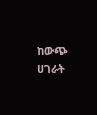ከውጭ ሀገራት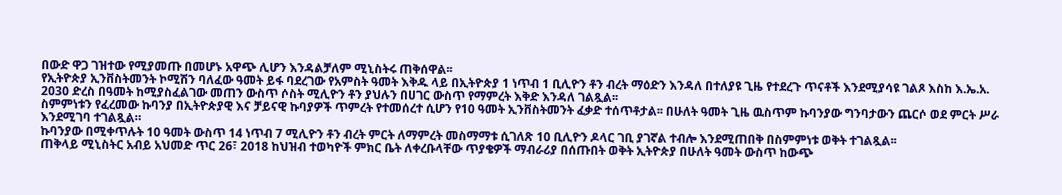በውድ ዋጋ ገዝተው የሚያመጡ በመሆኑ አዋጭ ሊሆን እንዳልቻለም ሚኒስትሩ ጠቅሰዋል፡፡
የኢትዮጵያ ኢንቨስትመንት ኮሚሽን ባለፈው ዓመት ይፋ ባደረገው የአምስት ዓመት እቅዱ ላይ በኢትዮጵያ 1 ነጥብ 1 ቢሊዮን ቶን ብረት ማዕድን እንዳለ በተለያዩ ጊዜ የተደረጉ ጥናቶች እንደሚያሳዩ ገልጾ እስከ እ.ኤ.አ. 2030 ድረስ በዓመት ከሚያስፈልገው መጠን ውስጥ ሶስት ሚሊዮን ቶን ያህሉን በሀገር ውስጥ የማምረት እቅድ እንዳለ ገልጿል፡፡
ስምምነቱን የፈረመው ኩባንያ በኢትዮጵያዊ እና ቻይናዊ ኩባያዎች ጥምረት የተመሰረተ ሲሆን የ10 ዓመት ኢንቨስትመንት ፈቃድ ተሰጥቶታል፡፡ በሁለት ዓመት ጊዜ ዉስጥም ኩባንያው ግንባታውን ጨርሶ ወደ ምርት ሥራ እንደሚገባ ተገልጿል።
ኩባንያው በሚቀጥሉት 10 ዓመት ውስጥ 14 ነጥብ 7 ሚሊዮን ቶን ብረት ምርት ለማምረት መስማማቱ ሲገለጽ 10 ቢሊዮን ዶላር ገቢ ያገኛል ተብሎ እንደሚጠበቅ በስምምነቱ ወቅት ተገልጿል፡፡
ጠቅላይ ሚኒስትር አብይ አህመድ ጥር 26፣ 2018 ከህዝብ ተወካዮች ምክር ቤት ለቀረቡላቸው ጥያቄዎች ማብራሪያ በሰጡበት ወቅት ኢትዮጵያ በሁለት ዓመት ውስጥ ከውጭ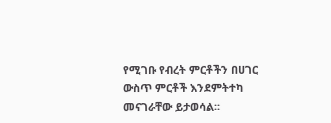የሚገቡ የብረት ምርቶችን በሀገር ውስጥ ምርቶች እንደምትተካ መናገራቸው ይታወሳል፡፡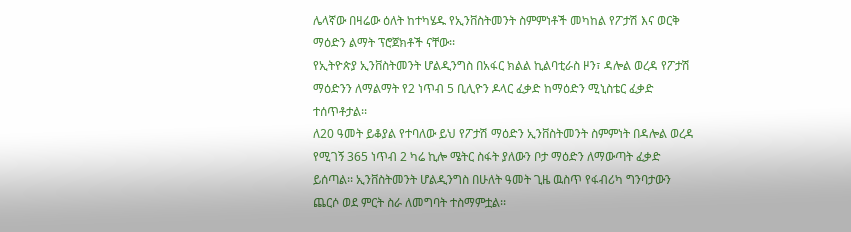ሌላኛው በዛሬው ዕለት ከተካሄዱ የኢንቨስትመንት ስምምነቶች መካከል የፖታሽ እና ወርቅ ማዕድን ልማት ፕሮጀክቶች ናቸው፡፡
የኢትዮጵያ ኢንቨስትመንት ሆልዲንግስ በአፋር ክልል ኪልባቲራስ ዞን፣ ዳሎል ወረዳ የፖታሽ ማዕድንን ለማልማት የ2 ነጥብ 5 ቢሊዮን ዶላር ፈቃድ ከማዕድን ሚኒስቴር ፈቃድ ተሰጥቶታል፡፡
ለ20 ዓመት ይቆያል የተባለው ይህ የፖታሽ ማዕድን ኢንቨስትመንት ስምምነት በዳሎል ወረዳ የሚገኝ 365 ነጥብ 2 ካሬ ኪሎ ሜትር ስፋት ያለውን ቦታ ማዕድን ለማውጣት ፈቃድ ይሰጣል፡፡ ኢንቨስትመንት ሆልዲንግስ በሁለት ዓመት ጊዜ ዉስጥ የፋብሪካ ግንባታውን ጨርሶ ወደ ምርት ስራ ለመግባት ተስማምቷል፡፡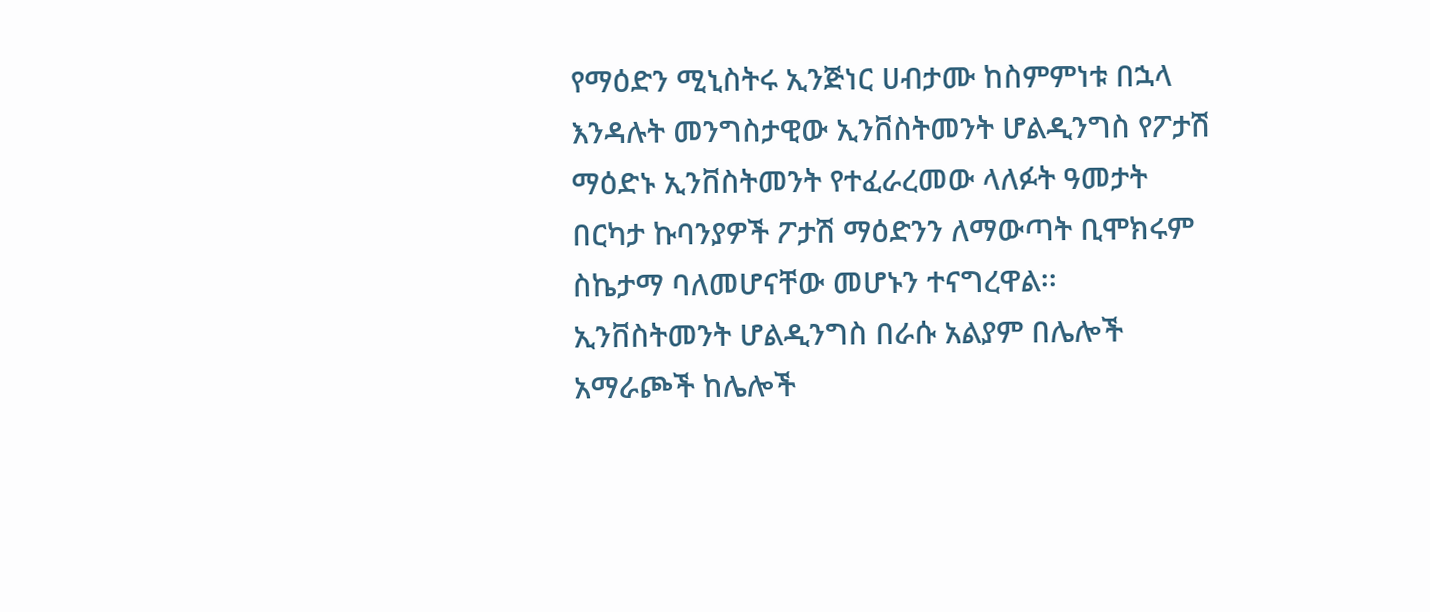የማዕድን ሚኒስትሩ ኢንጅነር ሀብታሙ ከስምምነቱ በኋላ እንዳሉት መንግስታዊው ኢንቨስትመንት ሆልዲንግስ የፖታሽ ማዕድኑ ኢንቨስትመንት የተፈራረመው ላለፉት ዓመታት በርካታ ኩባንያዎች ፖታሽ ማዕድንን ለማውጣት ቢሞክሩም ስኬታማ ባለመሆናቸው መሆኑን ተናግረዋል፡፡
ኢንቨስትመንት ሆልዲንግስ በራሱ አልያም በሌሎች አማራጮች ከሌሎች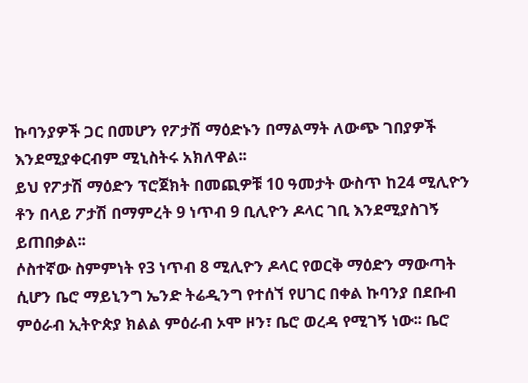ኩባንያዎች ጋር በመሆን የፖታሽ ማዕድኑን በማልማት ለውጭ ገበያዎች እንደሚያቀርብም ሚኒስትሩ አክለዋል፡፡
ይህ የፖታሽ ማዕድን ፕሮጀክት በመጪዎቹ 10 ዓመታት ውስጥ ከ24 ሚሊዮን ቶን በላይ ፖታሽ በማምረት 9 ነጥብ 9 ቢሊዮን ዶላር ገቢ እንደሚያስገኝ ይጠበቃል፡፡
ሶስተኛው ስምምነት የ3 ነጥብ 8 ሚሊዮን ዶላር የወርቅ ማዕድን ማውጣት ሲሆን ቤሮ ማይኒንግ ኤንድ ትሬዲንግ የተሰኘ የሀገር በቀል ኩባንያ በደቡብ ምዕራብ ኢትዮጵያ ክልል ምዕራብ ኦሞ ዞን፣ ቤሮ ወረዳ የሚገኝ ነው፡፡ ቤሮ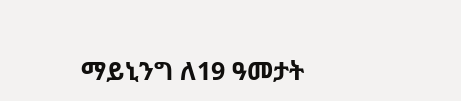ማይኒንግ ለ19 ዓመታት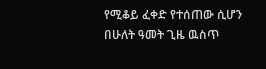የሚቆይ ፈቀድ የተሰጠው ሲሆን በሁለት ዓመት ጊዜ ዉስጥ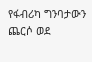የፋብሪካ ግንባታውን ጨርሶ ወደ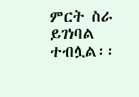ምርት ስራ ይገነባል ተብሏል፡፡